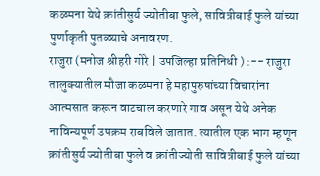कळमना येथे क्रांतीसुर्य ज्योतीबा फुले, सावित्रीबाई फुले यांच्या पुर्णाकृती पुतळ्याचे अनावरण.
राजुरा (मनोज श्रीहरी गोरे | उपजिल्हा प्रतिनिधी ) :-- राजुरा तालुक्यातील मौजा कळमना हे महापुरुषांच्या विचारांना आत्मसात करून वाटचाल करणारे गाव असून येथे अनेक नाविन्यपूर्ण उपक्रम राबविले जातात. त्यातील एक भाग म्हणून क्रांतीसुर्य ज्योतीबा फुले व क्रांतीज्योती सावित्रीबाई फुले यांच्या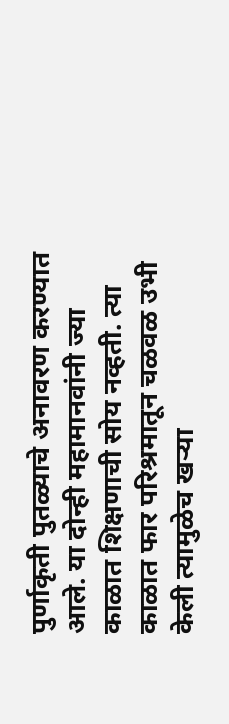पुर्णाकृती पुतळ्याचे अनावरण करण्यात आले. या दोन्ही महामानवांनी ज्या काळात शिक्षणाची सोय नव्हती. त्या काळात फार परिश्रमातून चळवळ उभी केली त्यामुळेच खऱ्या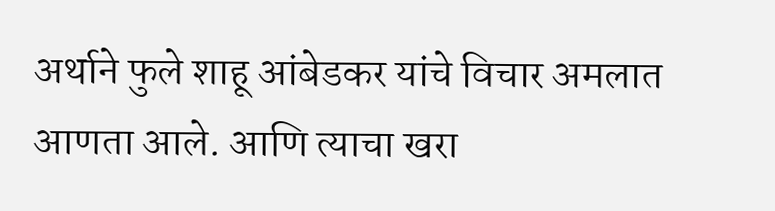अर्थाने फुले शाहू आंबेडकर यांचे विचार अमलात आणता आले. आणि त्याचा खरा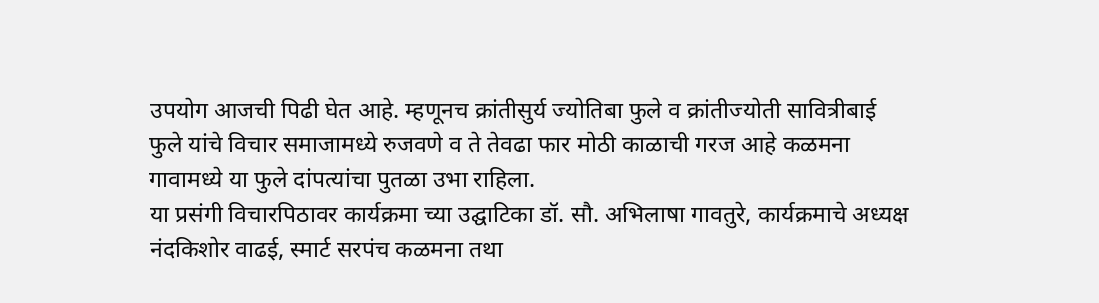उपयोग आजची पिढी घेत आहे. म्हणूनच क्रांतीसुर्य ज्योतिबा फुले व क्रांतीज्योती सावित्रीबाई फुले यांचे विचार समाजामध्ये रुजवणे व ते तेवढा फार मोठी काळाची गरज आहे कळमना गावामध्ये या फुले दांपत्यांचा पुतळा उभा राहिला.
या प्रसंगी विचारपिठावर कार्यक्रमा च्या उद्घाटिका डॉ. सौ. अभिलाषा गावतुरे, कार्यक्रमाचे अध्यक्ष नंदकिशोर वाढई, स्मार्ट सरपंच कळमना तथा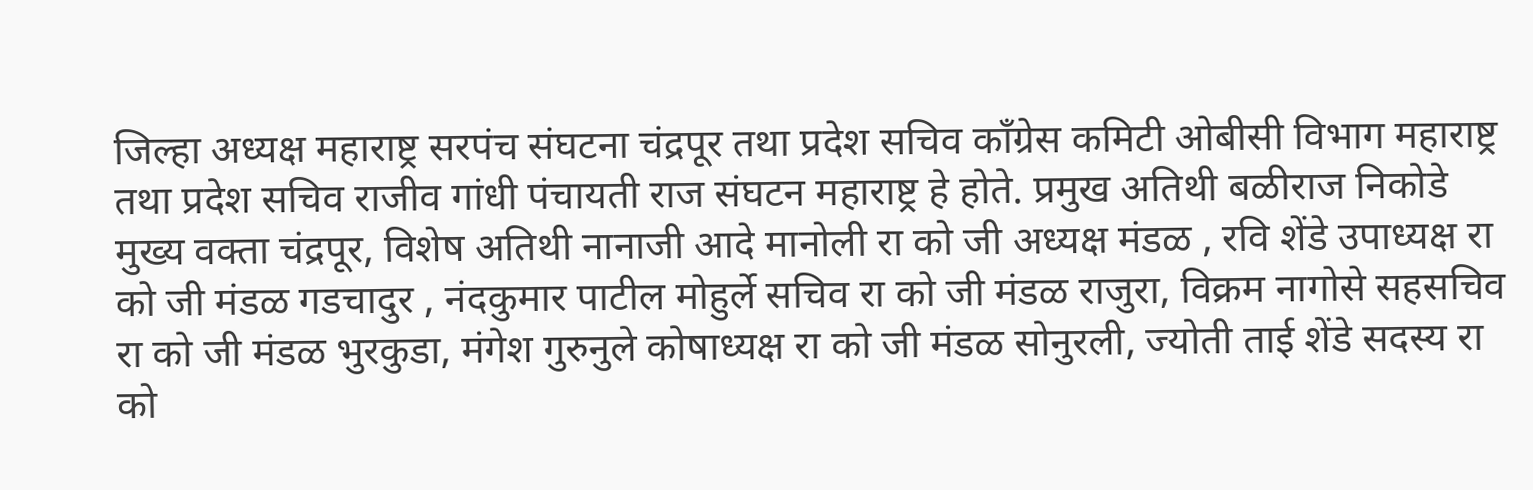जिल्हा अध्यक्ष महाराष्ट्र सरपंच संघटना चंद्रपूर तथा प्रदेश सचिव काँग्रेस कमिटी ओबीसी विभाग महाराष्ट्र तथा प्रदेश सचिव राजीव गांधी पंचायती राज संघटन महाराष्ट्र हे होते. प्रमुख अतिथी बळीराज निकोडे मुख्य वक्ता चंद्रपूर, विशेष अतिथी नानाजी आदे मानोली रा को जी अध्यक्ष मंडळ , रवि शेंडे उपाध्यक्ष रा को जी मंडळ गडचादुर , नंदकुमार पाटील मोहुर्ले सचिव रा को जी मंडळ राजुरा, विक्रम नागोसे सहसचिव रा को जी मंडळ भुरकुडा, मंगेश गुरुनुले कोषाध्यक्ष रा को जी मंडळ सोनुरली, ज्योती ताई शेंडे सदस्य रा को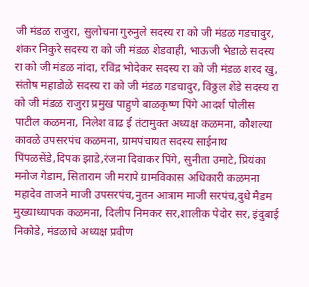जी मंडळ राजुरा, सुलोचना गुरुनुले सदस्य रा को जी मंडळ गडचादुर, शंकर निकुरे सदस्य रा को जी मंडळ शेडवाही, भाऊजी भेडाळे सदस्य रा को जी मंडळ नांदा, रविंद्र भोदेकर सदस्य रा को जी मंडळ शरद खु, संतोष महाडोळे सदस्य रा को जी मंडळ गडचादुर, विठ्ठल शेंडे सदस्य रा को जी मंडळ राजुरा प्रमुख पाहुणे बाळकृष्ण पिंगे आदर्श पोलीस पाटील कळमना, निलेश वाढ ई तंटामुक्त अध्यक्ष कळमना, कौशल्या कावळे उपसरपंच कळमना, ग्रामपंचायत सदस्य साईनाथ पिंपळसेंडे,दिपक झाडे,रंजना दिवाकर पिंगे, सुनीता उमाटे, प्रियंका मनोज गेडाम, सिताराम जी मरापे ग्रामविकास अधिकारी कळमना महादेव ताजने माजी उपसरपंच,नुतन आत्राम माजी सरपंच,दुधे मैडम मुख्याध्यापक कळमना, दिलीप निमकर सर,शालीक पेदोर सर, इंदुबाई निकोडे, मंडळाचे अध्यक्ष प्रवीण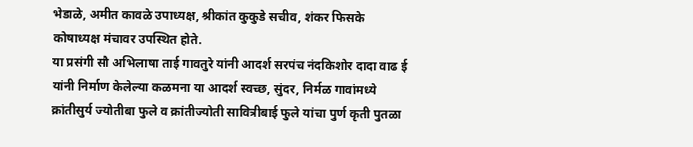भेडाळे, अमीत कावळे उपाध्यक्ष, श्रीकांत कुकुडे सचीव, शंकर फिसके कोषाध्यक्ष मंचावर उपस्थित होते.
या प्रसंगी सौ अभिलाषा ताई गावतुरे यांनी आदर्श सरपंच नंदकिशोर दादा वाढ ई यांनी निर्माण केलेल्या कळमना या आदर्श स्वच्छ, सुंदर, निर्मळ गावांमध्ये क्रांतीसुर्य ज्योतीबा फुले व क्रांतीज्योती सावित्रीबाई फुले यांचा पुर्ण कृती पुतळा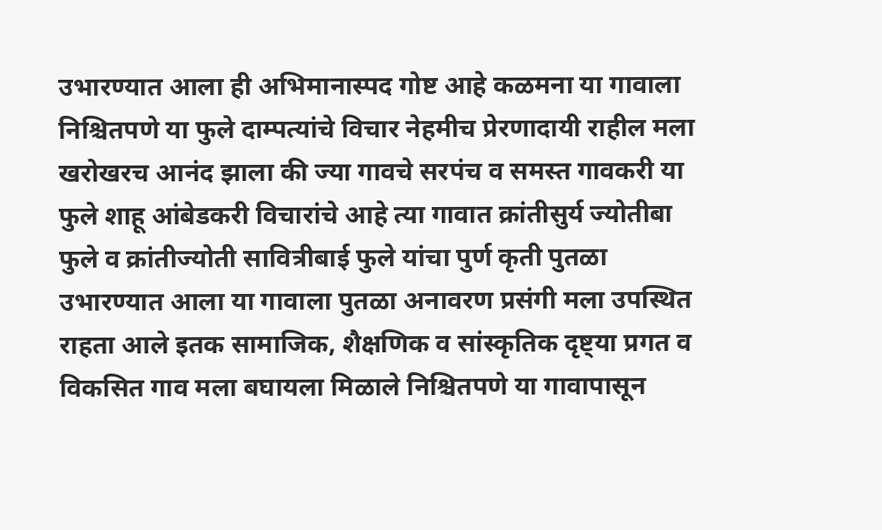उभारण्यात आला ही अभिमानास्पद गोष्ट आहे कळमना या गावाला निश्चितपणे या फुले दाम्पत्यांचे विचार नेहमीच प्रेरणादायी राहील मला खरोखरच आनंद झाला की ज्या गावचे सरपंच व समस्त गावकरी या फुले शाहू आंबेडकरी विचारांचे आहे त्या गावात क्रांतीसुर्य ज्योतीबा फुले व क्रांतीज्योती सावित्रीबाई फुले यांचा पुर्ण कृती पुतळा उभारण्यात आला या गावाला पुतळा अनावरण प्रसंगी मला उपस्थित राहता आले इतक सामाजिक, शैक्षणिक व सांस्कृतिक दृष्ट्या प्रगत व विकसित गाव मला बघायला मिळाले निश्चितपणे या गावापासून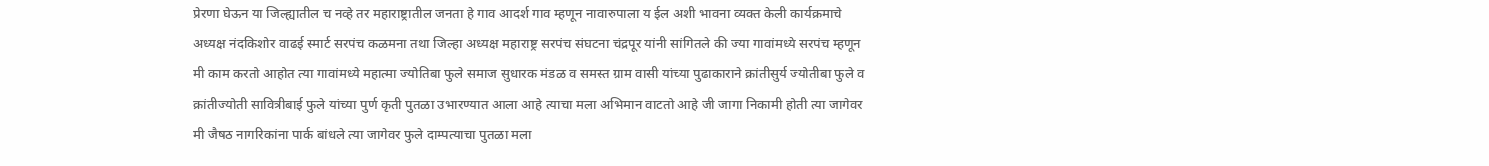प्रेरणा घेऊन या जिल्ह्यातील च नव्हे तर महाराष्ट्रातील जनता हे गाव आदर्श गाव म्हणून नावारुपाला य ईल अशी भावना व्यक्त केली कार्यक्रमाचे अध्यक्ष नंदकिशोर वाढई स्मार्ट सरपंच कळमना तथा जिल्हा अध्यक्ष महाराष्ट्र सरपंच संघटना चंद्रपूर यांनी सांगितले की ज्या गावांमध्ये सरपंच म्हणून मी काम करतो आहोत त्या गावांमध्ये महात्मा ज्योतिबा फुले समाज सुधारक मंडळ व समस्त ग्राम वासी यांच्या पुढाकाराने क्रांतीसुर्य ज्योतीबा फुले व क्रांतीज्योती सावित्रीबाई फुले यांच्या पुर्ण कृती पुतळा उभारण्यात आला आहे त्याचा मला अभिमान वाटतो आहे जी जागा निकामी होती त्या जागेवर मी जैषठ नागरिकांना पार्क बांधले त्या जागेवर फुले दाम्पत्याचा पुतळा मला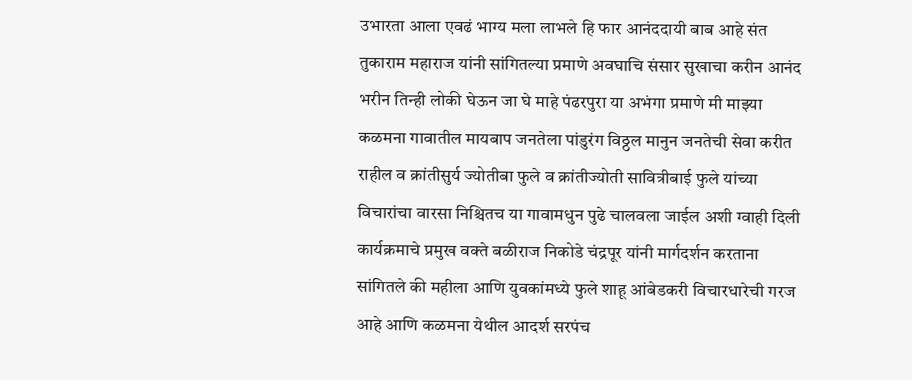उभारता आला एवढं भाग्य मला लाभले हि फार आनंददायी बाब आहे संत तुकाराम महाराज यांनी सांगितल्या प्रमाणे अवघाचि संसार सुखाचा करीन आनंद भरीन तिन्ही लोकी घेऊन जा घे माहे पंढरपुरा या अभंगा प्रमाणे मी माझ्या कळमना गावातील मायबाप जनतेला पांडुरंग विठ्ठल मानुन जनतेची सेवा करीत राहील व क्रांतीसुर्य ज्योतीबा फुले व क्रांतीज्योती सावित्रीबाई फुले यांच्या विचारांचा वारसा निश्चितच या गावामधुन पुढे चालवला जाईल अशी ग्वाही दिली कार्यक्रमाचे प्रमुख वक्ते बळीराज निकोडे चंद्रपूर यांनी मार्गदर्शन करताना सांगितले की महीला आणि युवकांमध्ये फुले शाहू आंबेडकरी विचारधारेची गरज आहे आणि कळमना येथील आदर्श सरपंच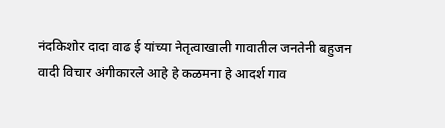नंदकिशोर दादा वाढ ई यांच्या नेतृत्वाखाली गावातील जनतेनी बहुजन वादी विचार अंगीकारले आहे हे कळमना हे आदर्श गाव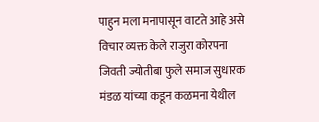पाहुन मला मनापासून वाटते आहे असे विचार व्यक्त केले राजुरा कोरपना जिवती ज्योतीबा फुले समाज सुधारक मंडळ यांच्या कडून कळमना येथील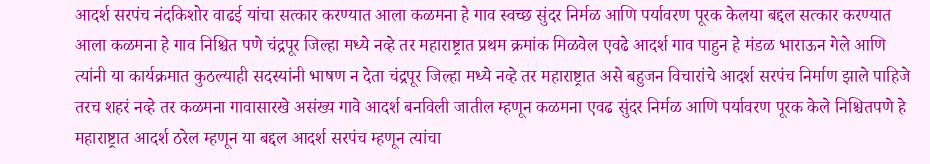आदर्श सरपंच नंदकिशोर वाढई यांचा सत्कार करण्यात आला कळमना हे गाव स्वच्छ सुंदर निर्मळ आणि पर्यावरण पूरक केलया बद्दल सत्कार करण्यात आला कळमना हे गाव निश्चित पणे चंद्रपूर जिल्हा मध्ये नव्हे तर महाराष्ट्रात प्रथम क्रमांक मिळवेल एवढे आदर्श गाव पाहुन हे मंडळ भाराऊन गेले आणि त्यांनी या कार्यक्रमात कुठल्याही सदस्यांनी भाषण न देता चंद्रपूर जिल्हा मध्ये नव्हे तर महाराष्ट्रात असे बहुजन विचारांचे आदर्श सरपंच निर्माण झाले पाहिजे तरच शहरं नव्हे तर कळमना गावासारखे असंख्य गावे आदर्श बनविली जातील म्हणून कळमना एवढ सुंदर निर्मळ आणि पर्यावरण पूरक केले निश्चितपणे हे महाराष्ट्रात आदर्श ठरेल म्हणून या बद्दल आदर्श सरपंच म्हणून त्यांचा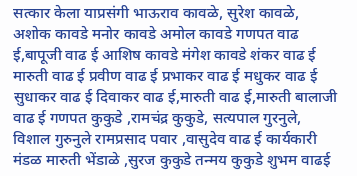सत्कार केला याप्रसंगी भाऊराव कावळे, सुरेश कावळे, अशोक कावडे मनोर कावडे अमोल कावडे गणपत वाढ ई,बापूजी वाढ ई आशिष कावडे मंगेश कावडे शंकर वाढ ई मारुती वाढ ई प्रवीण वाढ ई प्रभाकर वाढ ई मधुकर वाढ ई सुधाकर वाढ ई दिवाकर वाढ ई,मारुती वाढ ई,मारुती बालाजी वाढ ई गणपत कुकुडे ,रामचंद्र कुकुडे, सत्यपाल गुरनुले, विशाल गुरुनुले रामप्रसाद पवार ,वासुदेव वाढ ई कार्यकारी मंडळ मारुती भेंडाळे ,सुरज कुकुडे तन्मय कुकुडे शुभम वाढई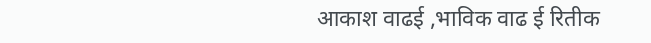आकाश वाढई ,भाविक वाढ ई रितीक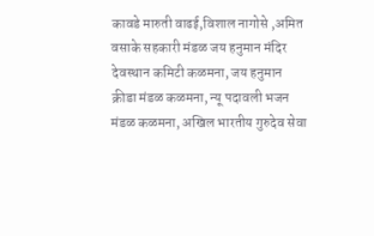कावडे मारुती वाढई,विशाल नागोसे ,अमित वसाके सहकारी मंडळ जय हनुमान मंदिर देवस्थान कमिटी कळमना, जय हनुमान क्रीडा मंडळ कळमना, न्यू पदावली भजन मंडळ कळमना, अखिल भारतीय गुरुदेव सेवा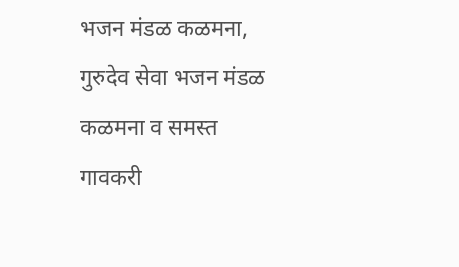भजन मंडळ कळमना, गुरुदेव सेवा भजन मंडळ कळमना व समस्त गावकरी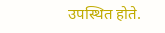उपस्थित होते.